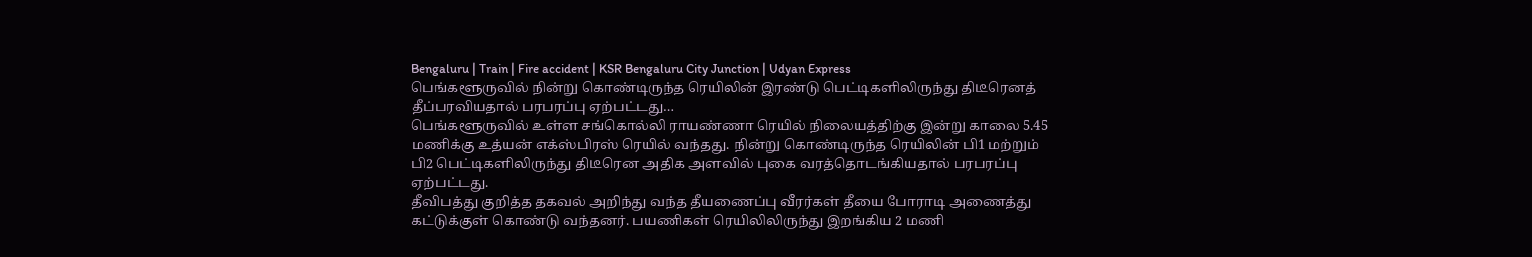Bengaluru | Train | Fire accident | KSR Bengaluru City Junction | Udyan Express
பெங்களூருவில் நின்று கொண்டிருந்த ரெயிலின் இரண்டு பெட்டிகளிலிருந்து திடீரெனத் தீப்பரவியதால் பரபரப்பு ஏற்பட்டது…
பெங்களூருவில் உள்ள சங்கொல்லி ராயண்ணா ரெயில் நிலையத்திற்கு இன்று காலை 5.45 மணிக்கு உத்யன் எக்ஸ்பிரஸ் ரெயில் வந்தது. நின்று கொண்டிருந்த ரெயிலின் பி1 மற்றும் பி2 பெட்டிகளிலிருந்து திடீரென அதிக அளவில் புகை வரத்தொடங்கியதால் பரபரப்பு ஏற்பட்டது.
தீவிபத்து குறித்த தகவல் அறிந்து வந்த தீயணைப்பு வீரர்கள் தீயை போராடி அணைத்து கட்டுக்குள் கொண்டு வந்தனர். பயணிகள் ரெயிலிலிருந்து இறங்கிய 2 மணி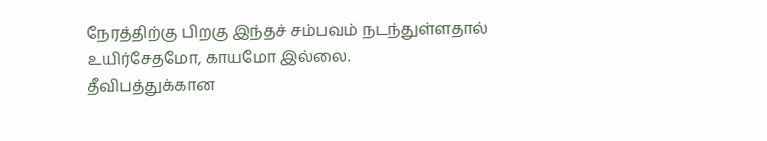நேரத்திற்கு பிறகு இந்தச் சம்பவம் நடந்துள்ளதால் உயிர்சேதமோ, காயமோ இல்லை.
தீவிபத்துக்கான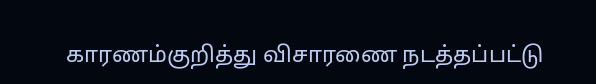காரணம்குறித்து விசாரணை நடத்தப்பட்டு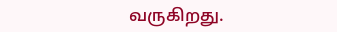வருகிறது.